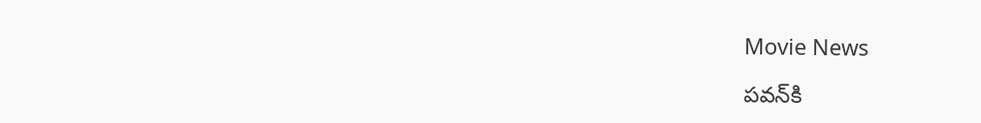Movie News

పవన్‍కి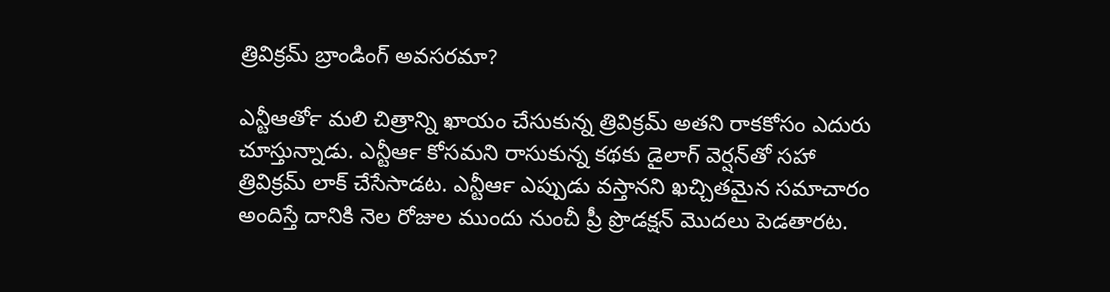త్రివిక్రమ్‍ బ్రాండింగ్‍ అవసరమా?

ఎన్టీఆర్‍తో మలి చిత్రాన్ని ఖాయం చేసుకున్న త్రివిక్రమ్‍ అతని రాకకోసం ఎదురు చూస్తున్నాడు. ఎన్టీఆర్‍ కోసమని రాసుకున్న కథకు డైలాగ్‍ వెర్షన్‍తో సహా త్రివిక్రమ్‍ లాక్‍ చేసేసాడట. ఎన్టీఆర్‍ ఎప్పుడు వస్తానని ఖచ్చితమైన సమాచారం అందిస్తే దానికి నెల రోజుల ముందు నుంచీ ప్రీ ప్రొడక్షన్‍ మొదలు పెడతారట.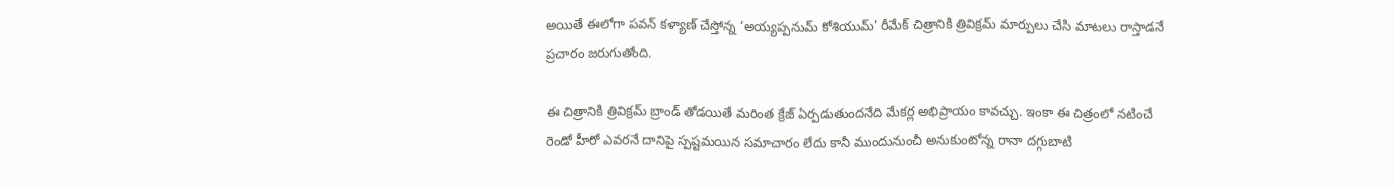అయితే ఈలోగా పవన్‍ కళ్యాణ్‍ చేస్తోన్న ‘అయ్యప్పనుమ్‍ కోశియుమ్‍’ రీమేక్‍ చిత్రానికి త్రివిక్రమ్‍ మార్పులు చేసి మాటలు రాస్తాడనే ప్రచారం జరుగుతోంది.

ఈ చిత్రానికి త్రివిక్రమ్‍ బ్రాండ్‍ తోడయితే మరింత క్రేజ్‍ ఏర్పడుతుందనేది మేకర్ల అభిప్రాయం కావచ్చు. ఇంకా ఈ చిత్రంలో నటించే రెండో హీరో ఎవరనే దానిపై స్పష్టమయిన సమాచారం లేదు కానీ ముందునుంచీ అనుకుంటోన్న రానా దగ్గుబాటి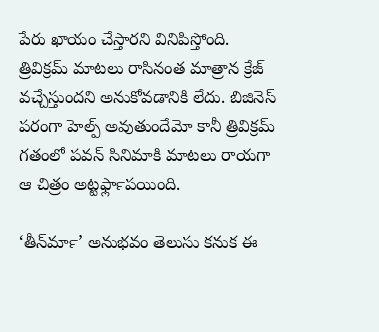పేరు ఖాయం చేస్తారని వినిపిస్తోంది. త్రివిక్రమ్‍ మాటలు రాసినంత మాత్రాన క్రేజ్‍ వచ్చేస్తుందని అనుకోవడానికి లేదు. బిజినెస్‍ పరంగా హెల్ప్ అవుతుందేమో కానీ త్రివిక్రమ్‍ గతంలో పవన్‍ సినిమాకి మాటలు రాయగా ఆ చిత్రం అట్టర్‍ఫ్లాపయింది.

‘తీన్‍మార్‍’ అనుభవం తెలుసు కనుక ఈ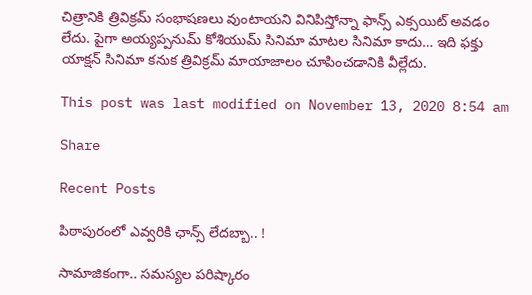చిత్రానికి త్రివిక్రమ్‍ సంభాషణలు వుంటాయని వినిపిస్తోన్నా ఫాన్స్ ఎక్సయిట్‍ అవడం లేదు. పైగా అయ్యప్పనుమ్‍ కోశియుమ్‍ సినిమా మాటల సినిమా కాదు… ఇది ఫక్తు యాక్షన్‍ సినిమా కనుక త్రివిక్రమ్‍ మాయాజాలం చూపించడానికి వీల్లేదు.

This post was last modified on November 13, 2020 8:54 am

Share

Recent Posts

పిఠాపురంలో ఎవ్వ‌రికి ఛాన్స్ లేద‌బ్బా.. !

సామాజికంగా.. స‌మ‌స్య‌ల ప‌రిష్కారం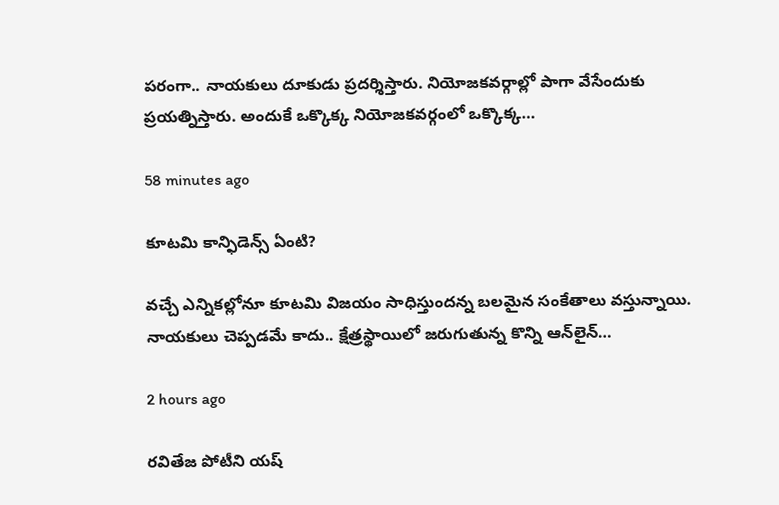ప‌రంగా.. నాయ‌కులు దూకుడు ప్ర‌ద‌ర్శిస్తారు. నియోజ‌క‌వ‌ర్గాల్లో పాగా వేసేందుకు ప్ర‌య‌త్నిస్తారు. అందుకే ఒక్కొక్క నియోజ‌క‌వ‌ర్గంలో ఒక్కొక్క‌…

58 minutes ago

కూట‌మి కాన్ఫిడెన్స్ ఏంటి?

వ‌చ్చే ఎన్నికల్లోనూ కూట‌మి విజ‌యం సాధిస్తుంద‌న్న బ‌ల‌మైన సంకేతాలు వ‌స్తున్నాయి. నాయ‌కులు చెప్ప‌డ‌మే కాదు.. క్షేత్ర‌స్థాయిలో జ‌రుగుతున్న కొన్ని ఆన్‌లైన్…

2 hours ago

రవితేజ పోటీని యష్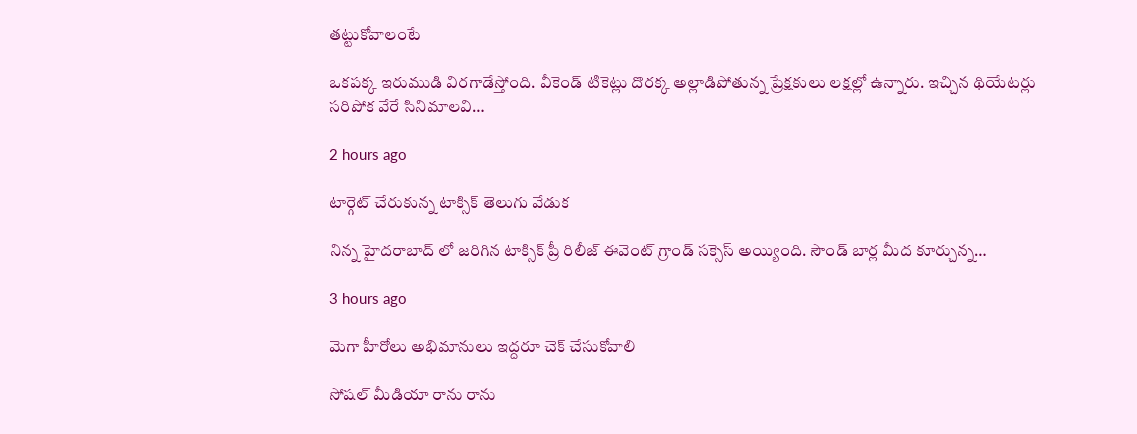తట్టుకోవాలంటే

ఒకపక్క ఇరుముడి విరగాడేస్తోంది. వీకెండ్ టికెట్లు దొరక్క అల్లాడిపోతున్న ప్రేక్షకులు లక్షల్లో ఉన్నారు. ఇచ్చిన థియేటర్లు సరిపోక వేరే సినిమాలవి…

2 hours ago

టార్గెట్ చేరుకున్న టాక్సిక్ తెలుగు వేడుక

నిన్న హైదరాబాద్ లో జరిగిన టాక్సిక్ ప్రీ రిలీజ్ ఈవెంట్ గ్రాండ్ సక్సెస్ అయ్యింది. సౌండ్ బార్ల మీద కూర్చున్న…

3 hours ago

మెగా హీరోలు అభిమానులు ఇద్దరూ చెక్ చేసుకోవాలి

సోషల్ మీడియా రాను రాను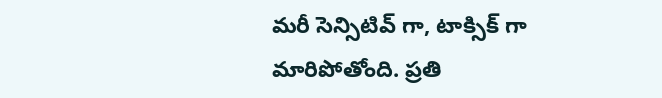మరీ సెన్సిటివ్ గా, టాక్సిక్ గా మారిపోతోంది. ప్రతి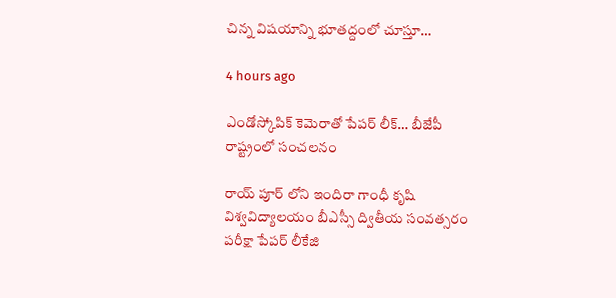చిన్న విషయాన్ని భూతద్దంలో చూస్తూ…

4 hours ago

ఎండోస్కోపిక్ కెమెరాతో పేపర్ లీక్… బీజేపీ రాష్ట్రంలో సంచలనం

రాయ్ పూర్ లోని ఇందిరా గాంధీ కృషి విశ్వవిద్యాలయం బీఎస్సీ ద్వితీయ సంవత్సరం పరీక్షా పేపర్ లీకేజి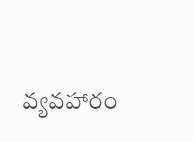వ్యవహారం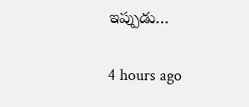ఇప్పుడు…

4 hours ago